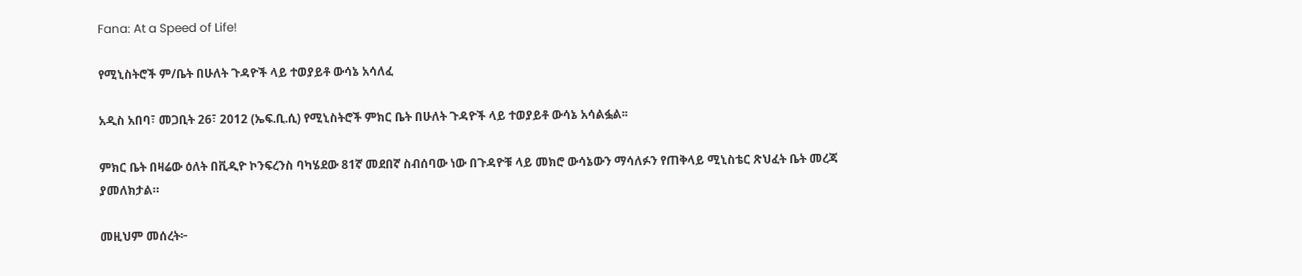Fana: At a Speed of Life!

የሚኒስትሮች ም/ቤት በሁለት ጉዳዮች ላይ ተወያይቶ ውሳኔ አሳለፈ

አዲስ አበባ፣ መጋቢት 26፣ 2012 (ኤፍ.ቢ.ሲ) የሚኒስትሮች ምክር ቤት በሁለት ጉዳዮች ላይ ተወያይቶ ውሳኔ አሳልፏል፡፡

ምክር ቤት በዛሬው ዕለት በቪዲዮ ኮንፍረንስ ባካሄደው 81ኛ መደበኛ ስብሰባው ነው በጉዳዮቹ ላይ መክሮ ውሳኔውን ማሳለፉን የጠቅላይ ሚኒስቴር ጽህፈት ቤት መረጃ ያመለክታል።

መዚህም መሰረት፦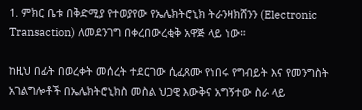1. ምክር ቤቱ በቅድሚያ የተወያየው የኤሌክትሮኒክ ትራንዛክሸንን (Electronic Transaction) ለመደንገግ በቀረበውረቂቅ አዋጅ ላይ ነው።

ከዚህ በፊት በወረቀት መሰረት ተደርገው ሲፈጸሙ የነበሩ የግብይት እና የመንግስት አገልግሎቶች በኤሌክትሮኒክስ መስል ህጋዊ እውቅና አግኝተው ስራ ላይ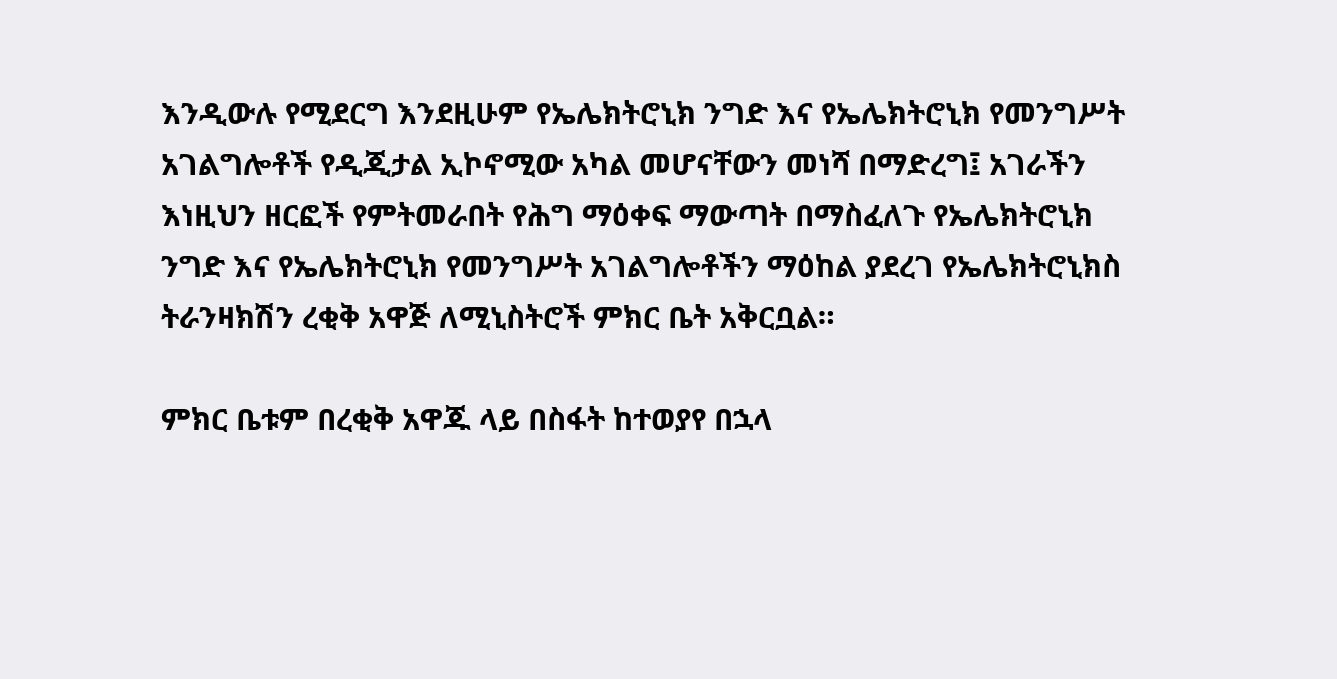እንዲውሉ የሚደርግ እንደዚሁም የኤሌክትሮኒክ ንግድ እና የኤሌክትሮኒክ የመንግሥት አገልግሎቶች የዲጂታል ኢኮኖሚው አካል መሆናቸውን መነሻ በማድረግ፤ አገራችን እነዚህን ዘርፎች የምትመራበት የሕግ ማዕቀፍ ማውጣት በማስፈለጉ የኤሌክትሮኒክ ንግድ እና የኤሌክትሮኒክ የመንግሥት አገልግሎቶችን ማዕከል ያደረገ የኤሌክትሮኒክስ ትራንዛክሽን ረቂቅ አዋጅ ለሚኒስትሮች ምክር ቤት አቅርቧል።

ምክር ቤቱም በረቂቅ አዋጁ ላይ በስፋት ከተወያየ በኋላ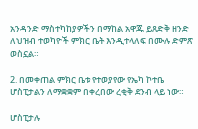አንዳንድ ማስተካከያዎችን በማከል አዋጁ ይጸድቅ ዘንድ ለህዝብ ተወካዮች ምክር ቤት እንዲተላለፍ በሙሉ ድምጽ ወስኗል።

2. በመቀጠል ምክር ቤቱ የተወያየው የኤካ ኮተቤ ሆስፒታልን ለማቋቋም በቀረበው ረቂቅ ደንብ ላይ ነው።

ሆስፒታሉ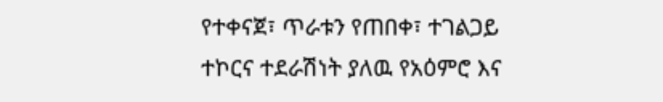የተቀናጀ፣ ጥራቱን የጠበቀ፣ ተገልጋይ ተኮርና ተደራሽነት ያለዉ የአዕምሮ እና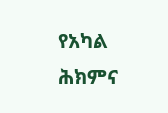የአካል ሕክምና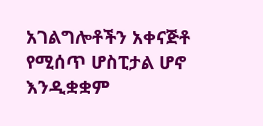አገልግሎቶችን አቀናጅቶ የሚሰጥ ሆስፒታል ሆኖ እንዲቋቋም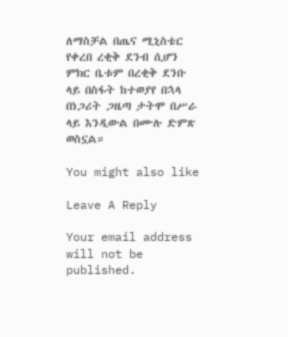ለማስቻል በጤና ሚኒስቴር የቀረበ ረቂቅ ደንብ ሲሆን ምክር ቤቱም በረቂቅ ደንቡ ላይ በስፋት ከተወያየ በኋላ በነጋሪት ጋዜጣ ታትሞ በሥራ ላይ እንዲውል በሙሉ ድምጽ ወስኗል።

You might also like

Leave A Reply

Your email address will not be published.